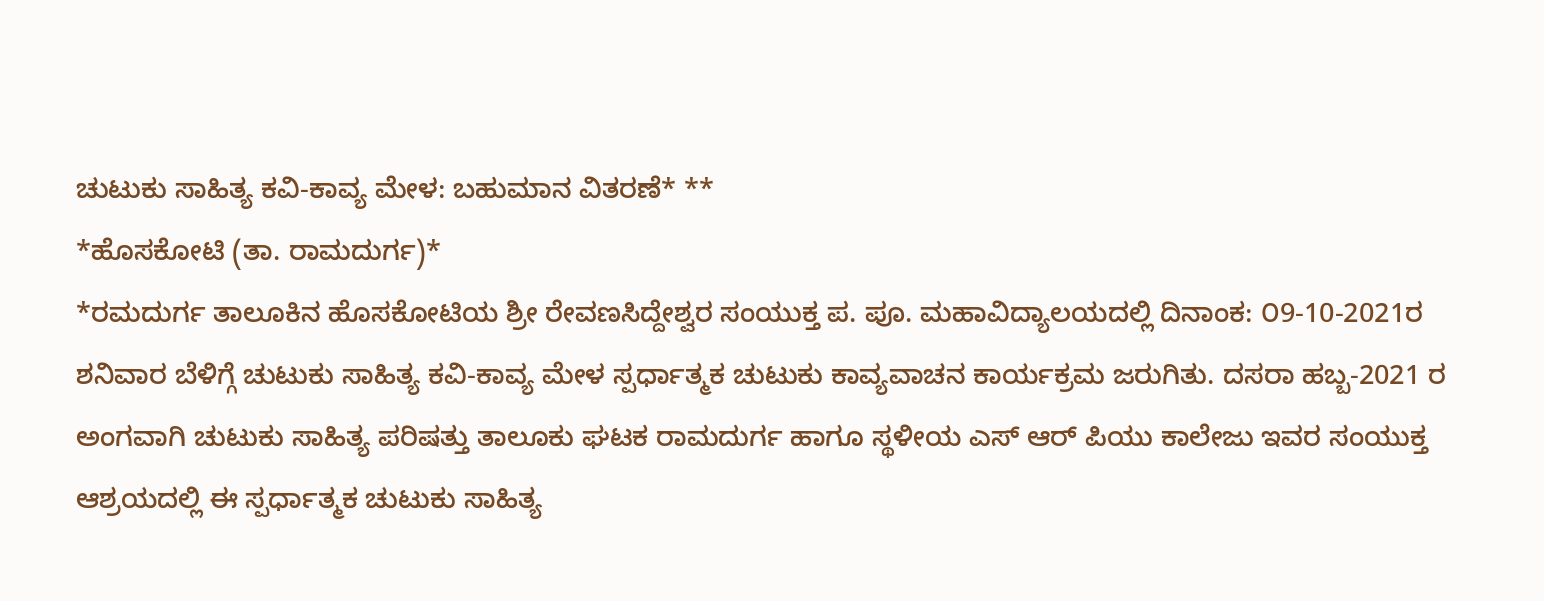ಚುಟುಕು ಸಾಹಿತ್ಯ ಕವಿ-ಕಾವ್ಯ ಮೇಳ: ಬಹುಮಾನ ವಿತರಣೆ* **
*ಹೊಸಕೋಟಿ (ತಾ. ರಾಮದುರ್ಗ)*
*ರಮದುರ್ಗ ತಾಲೂಕಿನ ಹೊಸಕೋಟಿಯ ಶ್ರೀ ರೇವಣಸಿದ್ದೇಶ್ವರ ಸಂಯುಕ್ತ ಪ. ಪೂ. ಮಹಾವಿದ್ಯಾಲಯದಲ್ಲಿ ದಿನಾಂಕ: ೦9-10-2021ರ ಶನಿವಾರ ಬೆಳಿಗ್ಗೆ ಚುಟುಕು ಸಾಹಿತ್ಯ ಕವಿ-ಕಾವ್ಯ ಮೇಳ ಸ್ಪರ್ಧಾತ್ಮಕ ಚುಟುಕು ಕಾವ್ಯವಾಚನ ಕಾರ್ಯಕ್ರಮ ಜರುಗಿತು. ದಸರಾ ಹಬ್ಬ-2021 ರ ಅಂಗವಾಗಿ ಚುಟುಕು ಸಾಹಿತ್ಯ ಪರಿಷತ್ತು ತಾಲೂಕು ಘಟಕ ರಾಮದುರ್ಗ ಹಾಗೂ ಸ್ಥಳೀಯ ಎಸ್ ಆರ್ ಪಿಯು ಕಾಲೇಜು ಇವರ ಸಂಯುಕ್ತ ಆಶ್ರಯದಲ್ಲಿ ಈ ಸ್ಪರ್ಧಾತ್ಮಕ ಚುಟುಕು ಸಾಹಿತ್ಯ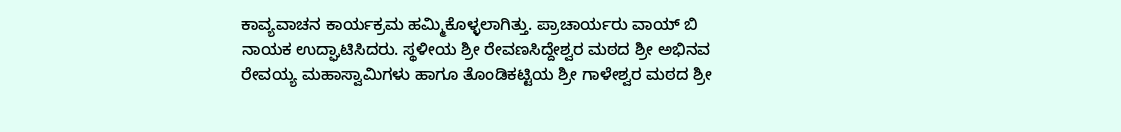ಕಾವ್ಯವಾಚನ ಕಾರ್ಯಕ್ರಮ ಹಮ್ಮಿಕೊಳ್ಳಲಾಗಿತ್ತು. ಪ್ರಾಚಾರ್ಯರು ವಾಯ್ ಬಿ ನಾಯಕ ಉದ್ಘಾಟಿಸಿದರು. ಸ್ಥಳೀಯ ಶ್ರೀ ರೇವಣಸಿದ್ದೇಶ್ವರ ಮಠದ ಶ್ರೀ ಅಭಿನವ ರೇವಯ್ಯ ಮಹಾಸ್ವಾಮಿಗಳು ಹಾಗೂ ತೊಂಡಿಕಟ್ಟಿಯ ಶ್ರೀ ಗಾಳೇಶ್ವರ ಮಠದ ಶ್ರೀ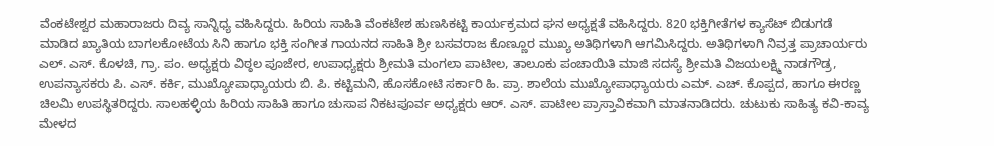ವೆಂಕಟೇಶ್ವರ ಮಹಾರಾಜರು ದಿವ್ಯ ಸಾನ್ನಿಧ್ಯ ವಹಿಸಿದ್ದರು. ಹಿರಿಯ ಸಾಹಿತಿ ವೆಂಕಟೇಶ ಹುಣಸಿಕಟ್ಟಿ ಕಾರ್ಯಕ್ರಮದ ಘನ ಅಧ್ಯಕ್ಷತೆ ವಹಿಸಿದ್ದರು. 820 ಭಕ್ತಿಗೀತೆಗಳ ಕ್ಯಾಸೆಟ್ ಬಿಡುಗಡೆ ಮಾಡಿದ ಖ್ಯಾತಿಯ ಬಾಗಲಕೋಟೆಯ ಸಿನಿ ಹಾಗೂ ಭಕ್ತಿ ಸಂಗೀತ ಗಾಯನದ ಸಾಹಿತಿ ಶ್ರೀ ಬಸವರಾಜ ಕೊಣ್ಣೂರ ಮುಖ್ಯ ಅತಿಥಿಗಳಾಗಿ ಆಗಮಿಸಿದ್ದರು. ಅತಿಥಿಗಳಾಗಿ ನಿವ್ರತ್ತ ಪ್ರಾಚಾರ್ಯರು ಎಲ್. ಎಸ್. ಕೊಳಚಿ, ಗ್ರಾ. ಪಂ. ಅಧ್ಯಕ್ಷರು ವಿಠ್ಠಲ ಪೂಜೇರ, ಉಪಾಧ್ಯಕ್ಷರು ಶ್ರೀಮತಿ ಮಂಗಲಾ ಪಾಟೀಲ, ತಾಲೂಕು ಪಂಚಾಯಿತಿ ಮಾಜಿ ಸದಸ್ಯೆ ಶ್ರೀಮತಿ ವಿಜಯಲಕ್ಷ್ಮಿ ನಾಡಗೌಡ್ರ, ಉಪನ್ಯಾಸಕರು ಪಿ. ಎಸ್. ಕರ್ಕಿ, ಮುಖ್ಯೋಪಾಧ್ಯಾಯರು ಬಿ. ಪಿ. ಕಟ್ಟಿಮನಿ, ಹೊಸಕೋಟಿ ಸರ್ಕಾರಿ ಹಿ. ಪ್ರಾ. ಶಾಲೆಯ ಮುಖ್ಯೋಪಾಧ್ಯಾಯರು ಎಮ್. ಎಚ್. ಕೊಪ್ಪದ, ಹಾಗೂ ಈರಣ್ಣ ಚಿಲಮಿ ಉಪಸ್ಥಿತರಿದ್ದರು. ಸಾಲಹಳ್ಳಿಯ ಹಿರಿಯ ಸಾಹಿತಿ ಹಾಗೂ ಚುಸಾಪ ನಿಕಟಪೂರ್ವ ಅಧ್ಯಕ್ಷರು ಆರ್. ಎಸ್. ಪಾಟೀಲ ಪ್ರಾಸ್ತಾವಿಕವಾಗಿ ಮಾತನಾಡಿದರು. ಚುಟುಕು ಸಾಹಿತ್ಯ ಕವಿ-ಕಾವ್ಯ ಮೇಳದ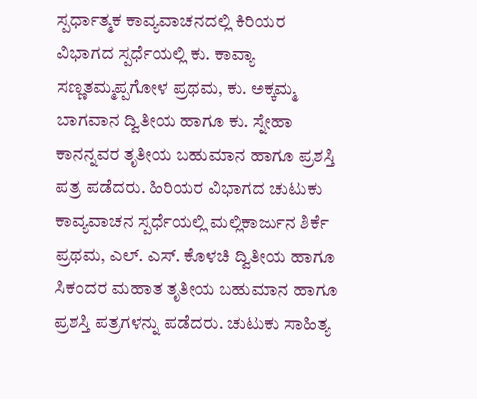ಸ್ಪರ್ಧಾತ್ಮಕ ಕಾವ್ಯವಾಚನದಲ್ಲಿ ಕಿರಿಯರ ವಿಭಾಗದ ಸ್ಪರ್ಧೆಯಲ್ಲಿ ಕು. ಕಾವ್ಯಾ ಸಣ್ಣತಮ್ಮಪ್ಪಗೋಳ ಪ್ರಥಮ, ಕು. ಅಕ್ಕಮ್ಮ ಬಾಗವಾನ ದ್ವಿತೀಯ ಹಾಗೂ ಕು. ಸ್ನೇಹಾ ಕಾನನ್ನವರ ತೃತೀಯ ಬಹುಮಾನ ಹಾಗೂ ಪ್ರಶಸ್ತಿ ಪತ್ರ ಪಡೆದರು. ಹಿರಿಯರ ವಿಭಾಗದ ಚುಟುಕು ಕಾವ್ಯವಾಚನ ಸ್ಪರ್ಧೆಯಲ್ಲಿ ಮಲ್ಲಿಕಾರ್ಜುನ ಶಿರ್ಕೆ ಪ್ರಥಮ, ಎಲ್. ಎಸ್. ಕೊಳಚಿ ದ್ವಿತೀಯ ಹಾಗೂ ಸಿಕಂದರ ಮಹಾತ ತೃತೀಯ ಬಹುಮಾನ ಹಾಗೂ ಪ್ರಶಸ್ತಿ ಪತ್ರಗಳನ್ನು ಪಡೆದರು. ಚುಟುಕು ಸಾಹಿತ್ಯ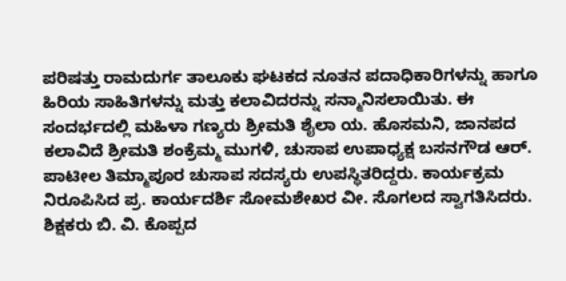ಪರಿಷತ್ತು ರಾಮದುರ್ಗ ತಾಲೂಕು ಘಟಕದ ನೂತನ ಪದಾಧಿಕಾರಿಗಳನ್ನು ಹಾಗೂ ಹಿರಿಯ ಸಾಹಿತಿಗಳನ್ನು ಮತ್ತು ಕಲಾವಿದರನ್ನು ಸನ್ಮಾನಿಸಲಾಯಿತು. ಈ ಸಂದರ್ಭದಲ್ಲಿ ಮಹಿಳಾ ಗಣ್ಯರು ಶ್ರೀಮತಿ ಶೈಲಾ ಯ. ಹೊಸಮನಿ, ಜಾನಪದ ಕಲಾವಿದೆ ಶ್ರೀಮತಿ ಶಂಕ್ರೆಮ್ಮ ಮುಗಳಿ, ಚುಸಾಪ ಉಪಾಧ್ಯಕ್ಷ ಬಸನಗೌಡ ಆರ್. ಪಾಟೀಲ ತಿಮ್ಮಾಪೂರ ಚುಸಾಪ ಸದಸ್ಯರು ಉಪಸ್ಥಿತರಿದ್ದರು. ಕಾರ್ಯಕ್ರಮ ನಿರೂಪಿಸಿದ ಪ್ರ. ಕಾರ್ಯದರ್ಶಿ ಸೋಮಶೇಖರ ವೀ. ಸೊಗಲದ ಸ್ವಾಗತಿಸಿದರು. ಶಿಕ್ಷಕರು ಬಿ. ವಿ. ಕೊಪ್ಪದ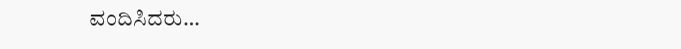ವಂದಿಸಿದರು…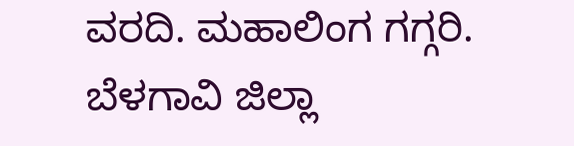ವರದಿ. ಮಹಾಲಿಂಗ ಗಗ್ಗರಿ. ಬೆಳಗಾವಿ ಜಿಲ್ಲಾ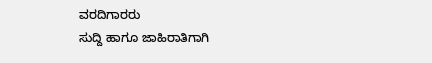ವರದಿಗಾರರು
ಸುದ್ದಿ ಹಾಗೂ ಜಾಹಿರಾತಿಗಾಗಿ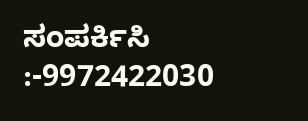ಸಂಪರ್ಕಿಸಿ :-9972422030